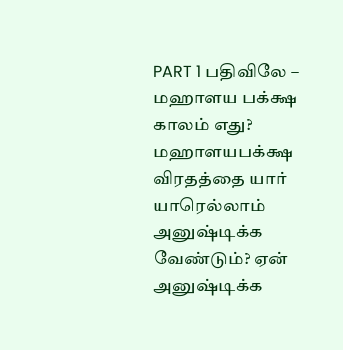PART 1 பதிவிலே – மஹாளய பக்க்ஷ காலம் எது? மஹாளயபக்க்ஷ விரதத்தை யார் யாரெல்லாம் அனுஷ்டிக்க வேண்டும்? ஏன் அனுஷ்டிக்க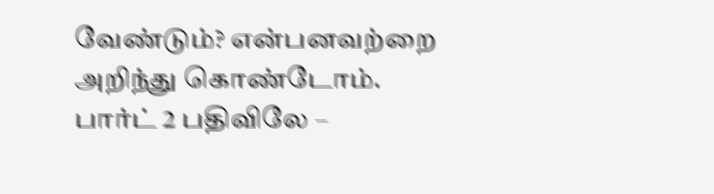வேண்டும்? என்பனவற்றை அறிந்து கொண்டோம்.
பார்ட் 2 பதிவிலே –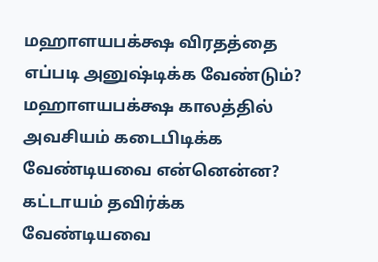மஹாளயபக்க்ஷ விரதத்தை எப்படி அனுஷ்டிக்க வேண்டும்? மஹாளயபக்க்ஷ காலத்தில் அவசியம் கடைபிடிக்க வேண்டியவை என்னென்ன? கட்டாயம் தவிர்க்க வேண்டியவை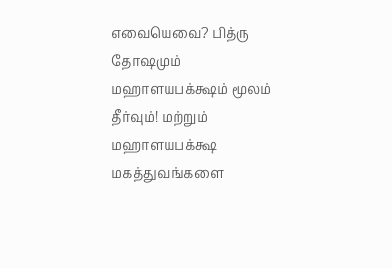எவையெவை? பித்ரு தோஷமும் மஹாளயபக்க்ஷம் மூலம் தீர்வும்! மற்றும் மஹாளயபக்க்ஷ மகத்துவங்களை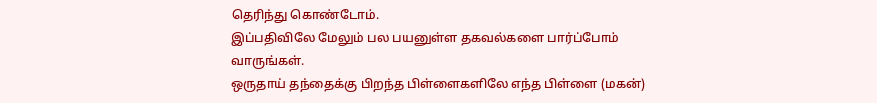தெரிந்து கொண்டோம்.
இப்பதிவிலே மேலும் பல பயனுள்ள தகவல்களை பார்ப்போம் வாருங்கள்.
ஒருதாய் தந்தைக்கு பிறந்த பிள்ளைகளிலே எந்த பிள்ளை (மகன்)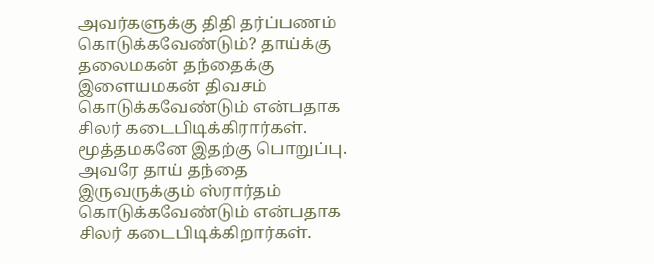அவர்களுக்கு திதி தர்ப்பணம் கொடுக்கவேண்டும்? தாய்க்கு தலைமகன் தந்தைக்கு இளையமகன் திவசம் கொடுக்கவேண்டும் என்பதாக சிலர் கடைபிடிக்கிரார்கள். மூத்தமகனே இதற்கு பொறுப்பு. அவரே தாய் தந்தை இருவருக்கும் ஸ்ரார்தம் கொடுக்கவேண்டும் என்பதாக சிலர் கடைபிடிக்கிறார்கள்.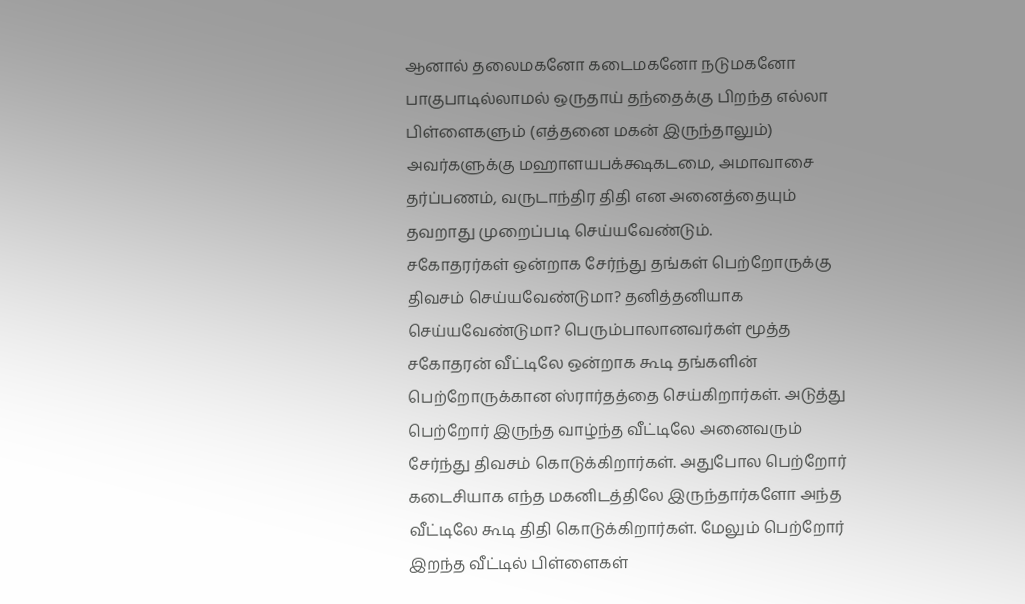ஆனால் தலைமகனோ கடைமகனோ நடுமகனோ பாகுபாடில்லாமல் ஒருதாய் தந்தைக்கு பிறந்த எல்லா பிள்ளைகளும் (எத்தனை மகன் இருந்தாலும்) அவர்களுக்கு மஹாளயபக்க்ஷகடமை, அமாவாசை தர்ப்பணம், வருடாந்திர திதி என அனைத்தையும் தவறாது முறைப்படி செய்யவேண்டும்.
சகோதரர்கள் ஒன்றாக சேர்ந்து தங்கள் பெற்றோருக்கு திவசம் செய்யவேண்டுமா? தனித்தனியாக செய்யவேண்டுமா? பெரும்பாலானவர்கள் மூத்த சகோதரன் வீட்டிலே ஒன்றாக கூடி தங்களின் பெற்றோருக்கான ஸ்ரார்தத்தை செய்கிறார்கள். அடுத்து பெற்றோர் இருந்த வாழ்ந்த வீட்டிலே அனைவரும் சேர்ந்து திவசம் கொடுக்கிறார்கள். அதுபோல பெற்றோர் கடைசியாக எந்த மகனிடத்திலே இருந்தார்களோ அந்த வீட்டிலே கூடி திதி கொடுக்கிறார்கள். மேலும் பெற்றோர் இறந்த வீட்டில் பிள்ளைகள்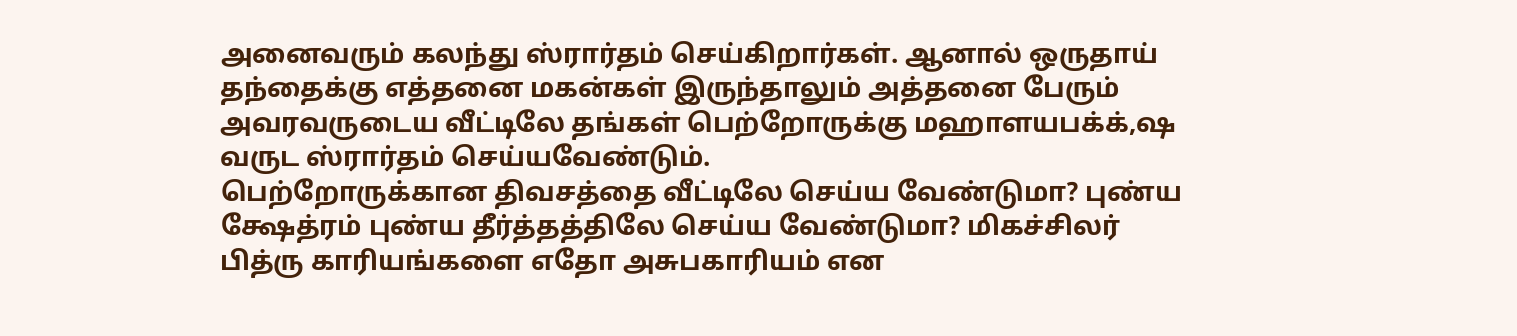அனைவரும் கலந்து ஸ்ரார்தம் செய்கிறார்கள். ஆனால் ஒருதாய் தந்தைக்கு எத்தனை மகன்கள் இருந்தாலும் அத்தனை பேரும் அவரவருடைய வீட்டிலே தங்கள் பெற்றோருக்கு மஹாளயபக்க்,ஷ வருட ஸ்ரார்தம் செய்யவேண்டும்.
பெற்றோருக்கான திவசத்தை வீட்டிலே செய்ய வேண்டுமா? புண்ய க்ஷேத்ரம் புண்ய தீர்த்தத்திலே செய்ய வேண்டுமா? மிகச்சிலர் பித்ரு காரியங்களை எதோ அசுபகாரியம் என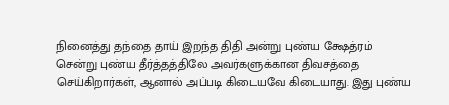நினைத்து தந்தை தாய் இறந்த திதி அன்று புண்ய க்ஷேத்ரம் சென்று புண்ய தீர்த்தத்திலே அவர்களுக்கான திவசத்தை செய்கிறார்கள், ஆனால் அப்படி கிடையவே கிடையாது. இது புண்ய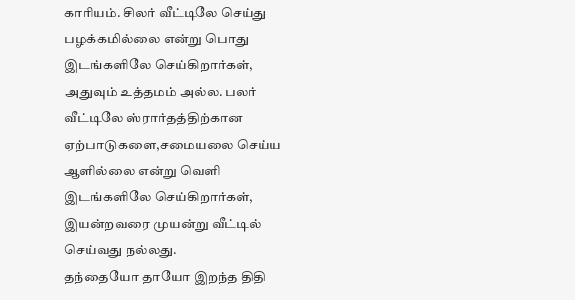காரியம். சிலர் வீட்டிலே செய்து பழக்கமில்லை என்று பொது இடங்களிலே செய்கிறார்கள், அதுவும் உத்தமம் அல்ல. பலர் வீட்டிலே ஸ்ரார்தத்திற்கான ஏற்பாடுகளை,சமையலை செய்ய ஆளில்லை என்று வெளி இடங்களிலே செய்கிறார்கள், இயன்றவரை முயன்று வீட்டில் செய்வது நல்லது.
தந்தையோ தாயோ இறந்த திதி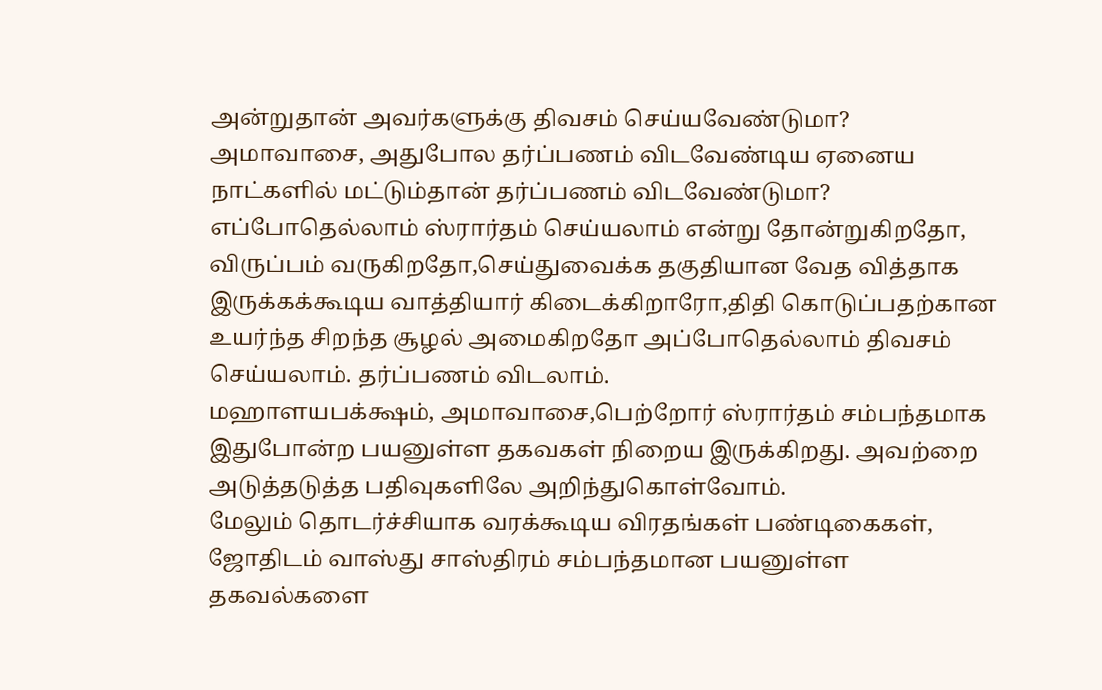அன்றுதான் அவர்களுக்கு திவசம் செய்யவேண்டுமா? அமாவாசை, அதுபோல தர்ப்பணம் விடவேண்டிய ஏனைய நாட்களில் மட்டும்தான் தர்ப்பணம் விடவேண்டுமா? எப்போதெல்லாம் ஸ்ரார்தம் செய்யலாம் என்று தோன்றுகிறதோ, விருப்பம் வருகிறதோ,செய்துவைக்க தகுதியான வேத வித்தாக இருக்கக்கூடிய வாத்தியார் கிடைக்கிறாரோ,திதி கொடுப்பதற்கான உயர்ந்த சிறந்த சூழல் அமைகிறதோ அப்போதெல்லாம் திவசம் செய்யலாம். தர்ப்பணம் விடலாம்.
மஹாளயபக்க்ஷம், அமாவாசை,பெற்றோர் ஸ்ரார்தம் சம்பந்தமாக இதுபோன்ற பயனுள்ள தகவகள் நிறைய இருக்கிறது. அவற்றை அடுத்தடுத்த பதிவுகளிலே அறிந்துகொள்வோம்.
மேலும் தொடர்ச்சியாக வரக்கூடிய விரதங்கள் பண்டிகைகள், ஜோதிடம் வாஸ்து சாஸ்திரம் சம்பந்தமான பயனுள்ள தகவல்களை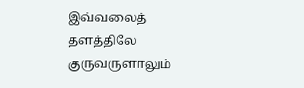இவ்வலைத் தளத்திலே குருவருளாலும்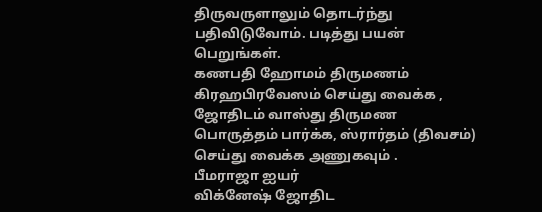திருவருளாலும் தொடர்ந்து பதிவிடுவோம். படித்து பயன் பெறுங்கள்.
கணபதி ஹோமம் திருமணம் கிரஹபிரவேஸம் செய்து வைக்க , ஜோதிடம் வாஸ்து திருமண பொருத்தம் பார்க்க, ஸ்ரார்தம் (திவசம்) செய்து வைக்க அணுகவும் .
பீமராஜா ஐயர்
விக்னேஷ் ஜோதிட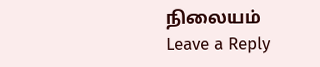நிலையம்
Leave a Reply